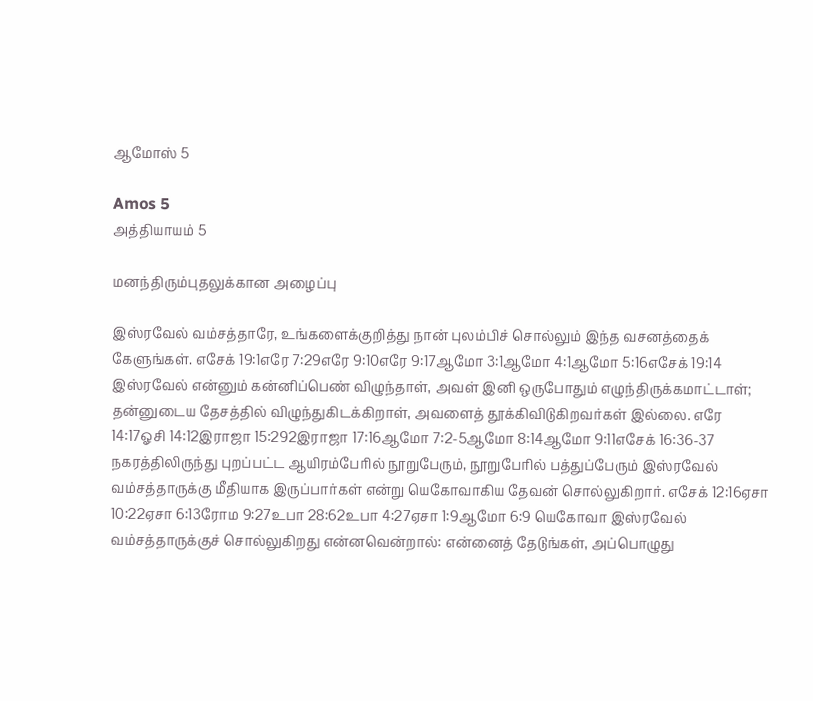ஆமோஸ் 5

Amos 5
அத்தியாயம் 5

மனந்திரும்புதலுக்கான அழைப்பு

இஸ்ரவேல் வம்சத்தாரே, உங்களைக்குறித்து நான் புலம்பிச் சொல்லும் இந்த வசனத்தைக் கேளுங்கள். எசேக் 19:1எரே 7:29எரே 9:10எரே 9:17ஆமோ 3:1ஆமோ 4:1ஆமோ 5:16எசேக் 19:14 இஸ்ரவேல் என்னும் கன்னிப்பெண் விழுந்தாள், அவள் இனி ஒருபோதும் எழுந்திருக்கமாட்டாள்; தன்னுடைய தேசத்தில் விழுந்துகிடக்கிறாள், அவளைத் தூக்கிவிடுகிறவர்கள் இல்லை. எரே 14:17ஓசி 14:12இராஜா 15:292இராஜா 17:16ஆமோ 7:2-5ஆமோ 8:14ஆமோ 9:11எசேக் 16:36-37 நகரத்திலிருந்து புறப்பட்ட ஆயிரம்பேரில் நூறுபேரும், நூறுபேரில் பத்துப்பேரும் இஸ்ரவேல் வம்சத்தாருக்கு மீதியாக இருப்பார்கள் என்று யெகோவாகிய தேவன் சொல்லுகிறார். எசேக் 12:16ஏசா 10:22ஏசா 6:13ரோம 9:27உபா 28:62உபா 4:27ஏசா 1:9ஆமோ 6:9 யெகோவா இஸ்ரவேல் வம்சத்தாருக்குச் சொல்லுகிறது என்னவென்றால்: என்னைத் தேடுங்கள், அப்பொழுது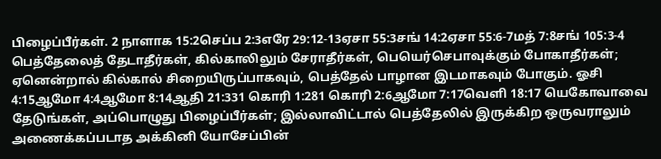பிழைப்பீர்கள். 2 நாளாக 15:2செப்ப 2:3எரே 29:12-13ஏசா 55:3சங் 14:2ஏசா 55:6-7மத் 7:8சங் 105:3-4 பெத்தேலைத் தேடாதீர்கள், கில்காலிலும் சேராதீர்கள், பெயெர்செபாவுக்கும் போகாதீர்கள்; ஏனென்றால் கில்கால் சிறையிருப்பாகவும், பெத்தேல் பாழான இடமாகவும் போகும். ஓசி 4:15ஆமோ 4:4ஆமோ 8:14ஆதி 21:331 கொரி 1:281 கொரி 2:6ஆமோ 7:17வெளி 18:17 யெகோவாவை தேடுங்கள், அப்பொழுது பிழைப்பீர்கள்; இல்லாவிட்டால் பெத்தேலில் இருக்கிற ஒருவராலும் அணைக்கப்படாத அக்கினி யோசேப்பின்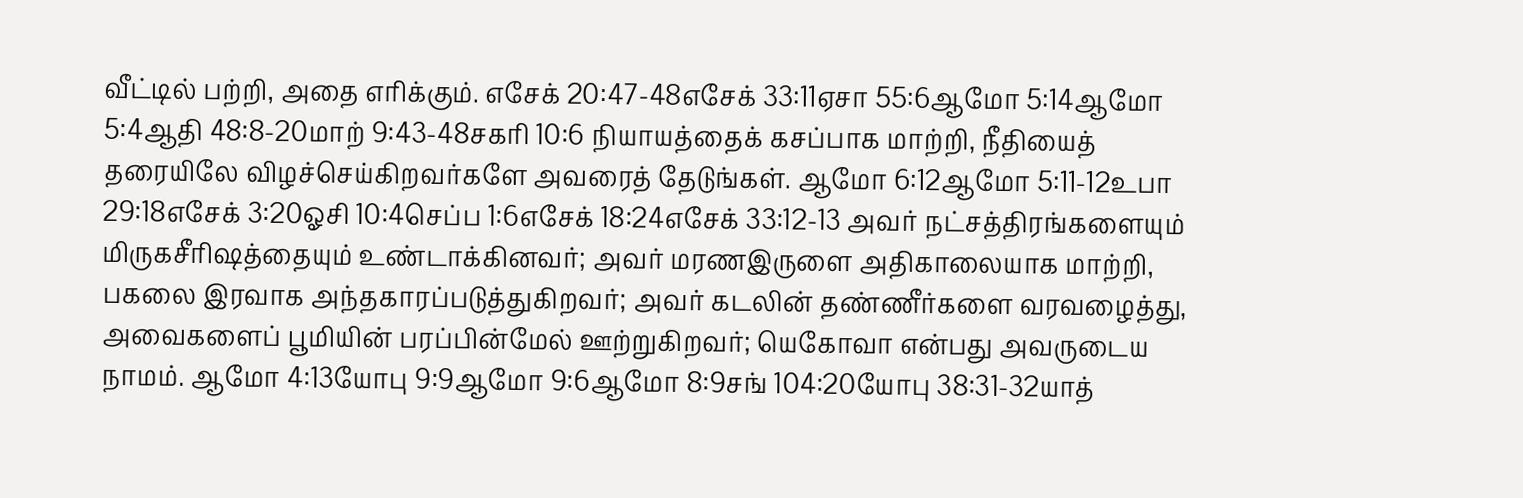வீட்டில் பற்றி, அதை எரிக்கும். எசேக் 20:47-48எசேக் 33:11ஏசா 55:6ஆமோ 5:14ஆமோ 5:4ஆதி 48:8-20மாற் 9:43-48சகரி 10:6 நியாயத்தைக் கசப்பாக மாற்றி, நீதியைத் தரையிலே விழச்செய்கிறவர்களே அவரைத் தேடுங்கள். ஆமோ 6:12ஆமோ 5:11-12உபா 29:18எசேக் 3:20ஓசி 10:4செப்ப 1:6எசேக் 18:24எசேக் 33:12-13 அவர் நட்சத்திரங்களையும் மிருகசீரிஷத்தையும் உண்டாக்கினவர்; அவர் மரணஇருளை அதிகாலையாக மாற்றி, பகலை இரவாக அந்தகாரப்படுத்துகிறவர்; அவர் கடலின் தண்ணீர்களை வரவழைத்து, அவைகளைப் பூமியின் பரப்பின்மேல் ஊற்றுகிறவர்; யெகோவா என்பது அவருடைய நாமம். ஆமோ 4:13யோபு 9:9ஆமோ 9:6ஆமோ 8:9சங் 104:20யோபு 38:31-32யாத்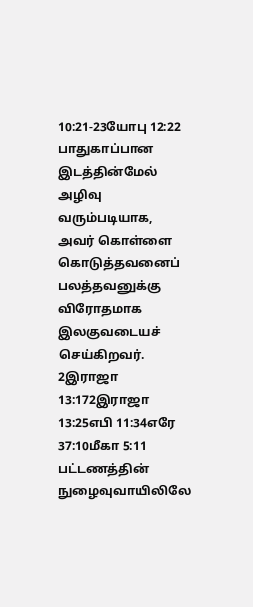10:21-23யோபு 12:22 பாதுகாப்பான இடத்தின்மேல் அழிவு வரும்படியாக, அவர் கொள்ளை கொடுத்தவனைப் பலத்தவனுக்கு விரோதமாக இலகுவடையச் செய்கிறவர். 2இராஜா 13:172இராஜா 13:25எபி 11:34எரே 37:10மீகா 5:11 பட்டணத்தின் நுழைவுவாயிலிலே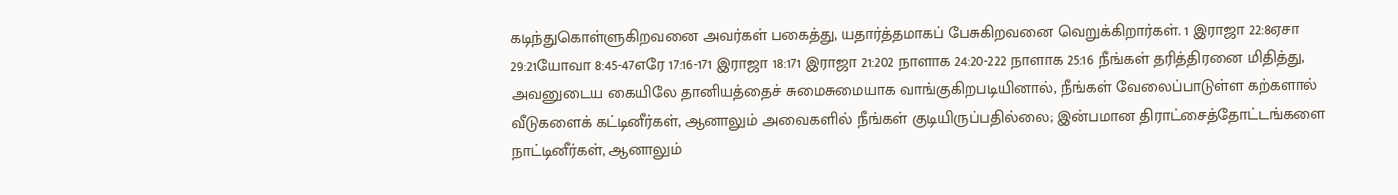கடிந்துகொள்ளுகிறவனை அவர்கள் பகைத்து, யதார்த்தமாகப் பேசுகிறவனை வெறுக்கிறார்கள். 1 இராஜா 22:8ஏசா 29:21யோவா 8:45-47எரே 17:16-171 இராஜா 18:171 இராஜா 21:202 நாளாக 24:20-222 நாளாக 25:16 நீங்கள் தரித்திரனை மிதித்து, அவனுடைய கையிலே தானியத்தைச் சுமைசுமையாக வாங்குகிறபடியினால், நீங்கள் வேலைப்பாடுள்ள கற்களால் வீடுகளைக் கட்டினீர்கள், ஆனாலும் அவைகளில் நீங்கள் குடியிருப்பதில்லை; இன்பமான திராட்சைத்தோட்டங்களை நாட்டினீர்கள், ஆனாலும்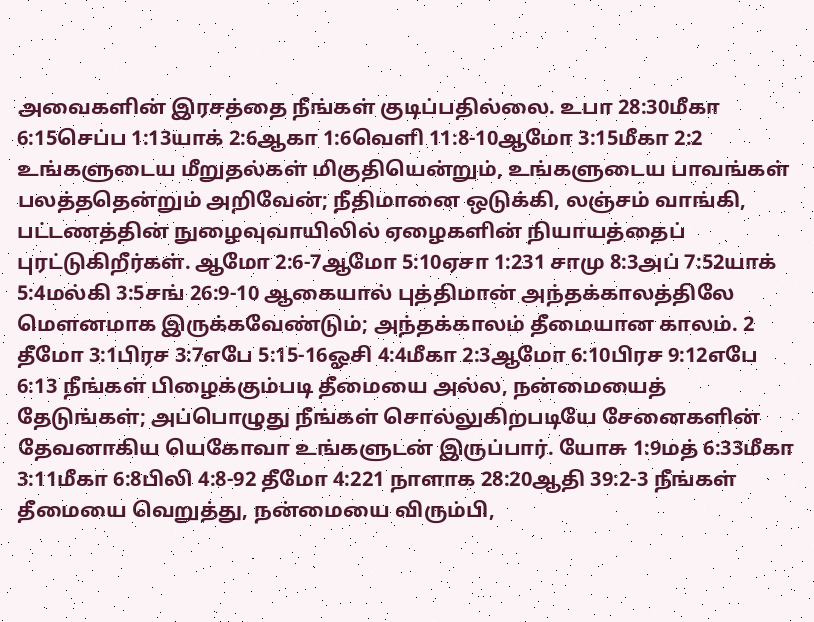அவைகளின் இரசத்தை நீங்கள் குடிப்பதில்லை. உபா 28:30மீகா 6:15செப்ப 1:13யாக் 2:6ஆகா 1:6வெளி 11:8-10ஆமோ 3:15மீகா 2:2 உங்களுடைய மீறுதல்கள் மிகுதியென்றும், உங்களுடைய பாவங்கள் பலத்ததென்றும் அறிவேன்; நீதிமானை ஒடுக்கி, லஞ்சம் வாங்கி, பட்டணத்தின் நுழைவுவாயிலில் ஏழைகளின் நியாயத்தைப் புரட்டுகிறீர்கள். ஆமோ 2:6-7ஆமோ 5:10ஏசா 1:231 சாமு 8:3அப் 7:52யாக் 5:4மல்கி 3:5சங் 26:9-10 ஆகையால் புத்திமான் அந்தக்காலத்திலே மௌனமாக இருக்கவேண்டும்; அந்தக்காலம் தீமையான காலம். 2 தீமோ 3:1பிரச 3:7எபே 5:15-16ஓசி 4:4மீகா 2:3ஆமோ 6:10பிரச 9:12எபே 6:13 நீங்கள் பிழைக்கும்படி தீமையை அல்ல, நன்மையைத் தேடுங்கள்; அப்பொழுது நீங்கள் சொல்லுகிறபடியே சேனைகளின் தேவனாகிய யெகோவா உங்களுடன் இருப்பார். யோசு 1:9மத் 6:33மீகா 3:11மீகா 6:8பிலி 4:8-92 தீமோ 4:221 நாளாக 28:20ஆதி 39:2-3 நீங்கள் தீமையை வெறுத்து, நன்மையை விரும்பி,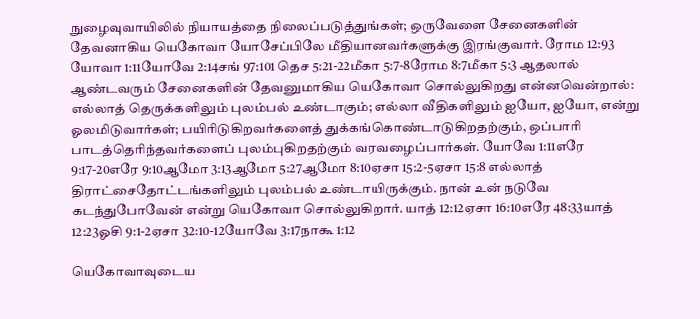நுழைவுவாயிலில் நியாயத்தை நிலைப்படுத்துங்கள்; ஒருவேளை சேனைகளின் தேவனாகிய யெகோவா யோசேப்பிலே மீதியானவர்களுக்கு இரங்குவார். ரோம 12:93 யோவா 1:11யோவே 2:14சங் 97:101 தெச 5:21-22மீகா 5:7-8ரோம 8:7மீகா 5:3 ஆதலால் ஆண்டவரும் சேனைகளின் தேவனுமாகிய யெகோவா சொல்லுகிறது என்னவென்றால்: எல்லாத் தெருக்களிலும் புலம்பல் உண்டாகும்; எல்லா வீதிகளிலும் ஐயோ, ஐயோ, என்று ஓலமிடுவார்கள்; பயிரிடுகிறவர்களைத் துக்கங்கொண்டாடுகிறதற்கும், ஒப்பாரி பாடத்தெரிந்தவர்களைப் புலம்புகிறதற்கும் வரவழைப்பார்கள். யோவே 1:11எரே 9:17-20எரே 9:10ஆமோ 3:13ஆமோ 5:27ஆமோ 8:10ஏசா 15:2-5ஏசா 15:8 எல்லாத் திராட்சைதோட்டங்களிலும் புலம்பல் உண்டாயிருக்கும். நான் உன் நடுவே கடந்துபோவேன் என்று யெகோவா சொல்லுகிறார். யாத் 12:12ஏசா 16:10எரே 48:33யாத் 12:23ஓசி 9:1-2ஏசா 32:10-12யோவே 3:17நாகூ 1:12

யெகோவாவுடைய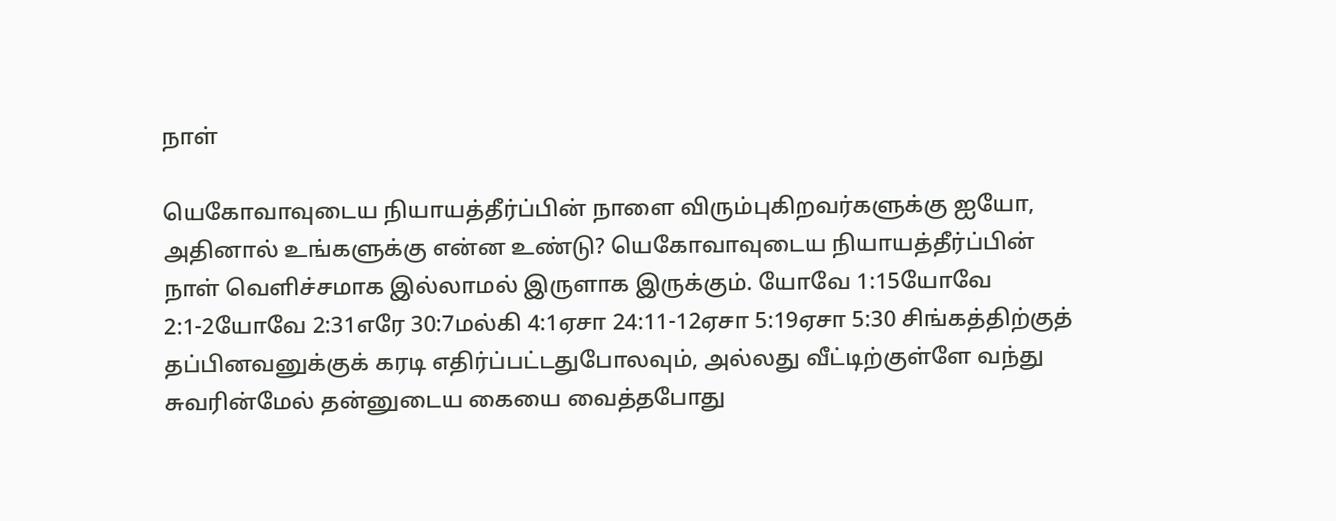நாள்

யெகோவாவுடைய நியாயத்தீர்ப்பின் நாளை விரும்புகிறவர்களுக்கு ஐயோ, அதினால் உங்களுக்கு என்ன உண்டு? யெகோவாவுடைய நியாயத்தீர்ப்பின் நாள் வெளிச்சமாக இல்லாமல் இருளாக இருக்கும். யோவே 1:15யோவே 2:1-2யோவே 2:31எரே 30:7மல்கி 4:1ஏசா 24:11-12ஏசா 5:19ஏசா 5:30 சிங்கத்திற்குத் தப்பினவனுக்குக் கரடி எதிர்ப்பட்டதுபோலவும், அல்லது வீட்டிற்குள்ளே வந்து சுவரின்மேல் தன்னுடைய கையை வைத்தபோது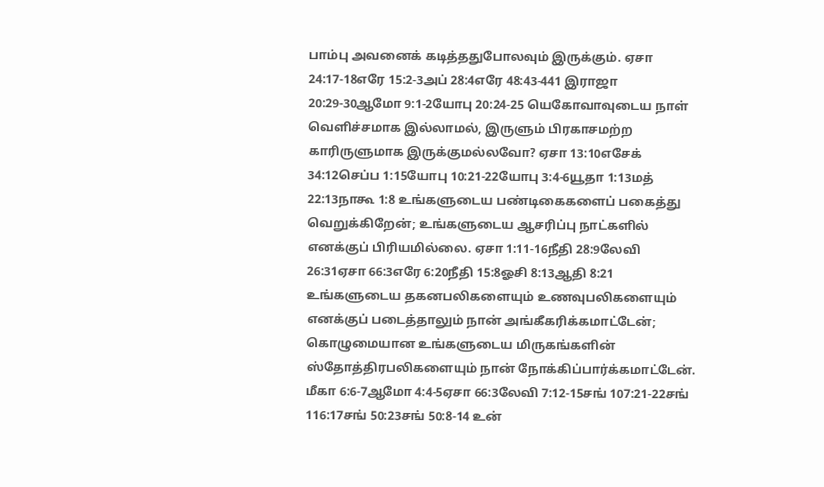பாம்பு அவனைக் கடித்ததுபோலவும் இருக்கும். ஏசா 24:17-18எரே 15:2-3அப் 28:4எரே 48:43-441 இராஜா 20:29-30ஆமோ 9:1-2யோபு 20:24-25 யெகோவாவுடைய நாள் வெளிச்சமாக இல்லாமல், இருளும் பிரகாசமற்ற காரிருளுமாக இருக்குமல்லவோ? ஏசா 13:10எசேக் 34:12செப்ப 1:15யோபு 10:21-22யோபு 3:4-6யூதா 1:13மத் 22:13நாகூ 1:8 உங்களுடைய பண்டிகைகளைப் பகைத்து வெறுக்கிறேன்; உங்களுடைய ஆசரிப்பு நாட்களில் எனக்குப் பிரியமில்லை. ஏசா 1:11-16நீதி 28:9லேவி 26:31ஏசா 66:3எரே 6:20நீதி 15:8ஓசி 8:13ஆதி 8:21 உங்களுடைய தகனபலிகளையும் உணவுபலிகளையும் எனக்குப் படைத்தாலும் நான் அங்கீகரிக்கமாட்டேன்; கொழுமையான உங்களுடைய மிருகங்களின் ஸ்தோத்திரபலிகளையும் நான் நோக்கிப்பார்க்கமாட்டேன். மீகா 6:6-7ஆமோ 4:4-5ஏசா 66:3லேவி 7:12-15சங் 107:21-22சங் 116:17சங் 50:23சங் 50:8-14 உன்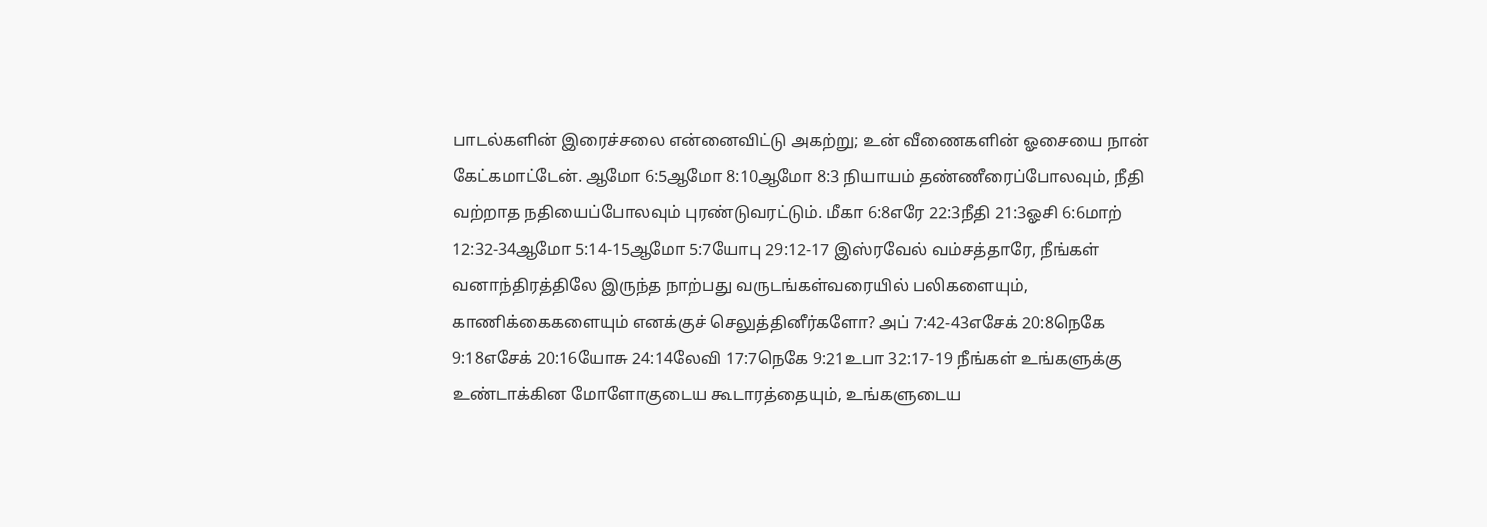பாடல்களின் இரைச்சலை என்னைவிட்டு அகற்று; உன் வீணைகளின் ஓசையை நான் கேட்கமாட்டேன். ஆமோ 6:5ஆமோ 8:10ஆமோ 8:3 நியாயம் தண்ணீரைப்போலவும், நீதி வற்றாத நதியைப்போலவும் புரண்டுவரட்டும். மீகா 6:8எரே 22:3நீதி 21:3ஓசி 6:6மாற் 12:32-34ஆமோ 5:14-15ஆமோ 5:7யோபு 29:12-17 இஸ்ரவேல் வம்சத்தாரே, நீங்கள் வனாந்திரத்திலே இருந்த நாற்பது வருடங்கள்வரையில் பலிகளையும், காணிக்கைகளையும் எனக்குச் செலுத்தினீர்களோ? அப் 7:42-43எசேக் 20:8நெகே 9:18எசேக் 20:16யோசு 24:14லேவி 17:7நெகே 9:21உபா 32:17-19 நீங்கள் உங்களுக்கு உண்டாக்கின மோளோகுடைய கூடாரத்தையும், உங்களுடைய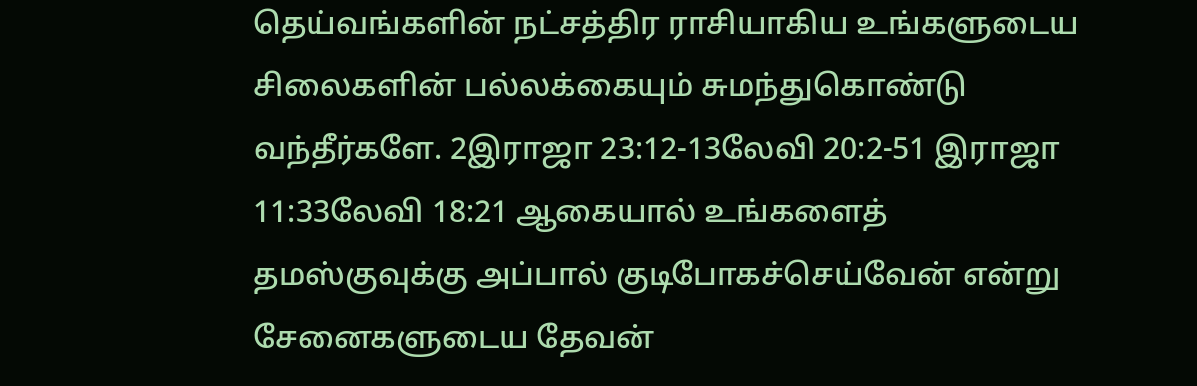தெய்வங்களின் நட்சத்திர ராசியாகிய உங்களுடைய சிலைகளின் பல்லக்கையும் சுமந்துகொண்டு வந்தீர்களே. 2இராஜா 23:12-13லேவி 20:2-51 இராஜா 11:33லேவி 18:21 ஆகையால் உங்களைத் தமஸ்குவுக்கு அப்பால் குடிபோகச்செய்வேன் என்று சேனைகளுடைய தேவன்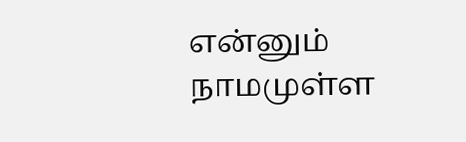என்னும் நாமமுள்ள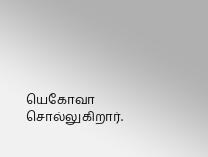யெகோவா சொல்லுகிறார்.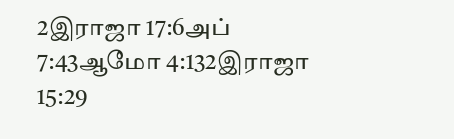2இராஜா 17:6அப் 7:43ஆமோ 4:132இராஜா 15:29